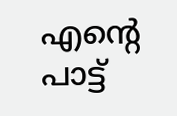എന്റെ പാട്ട്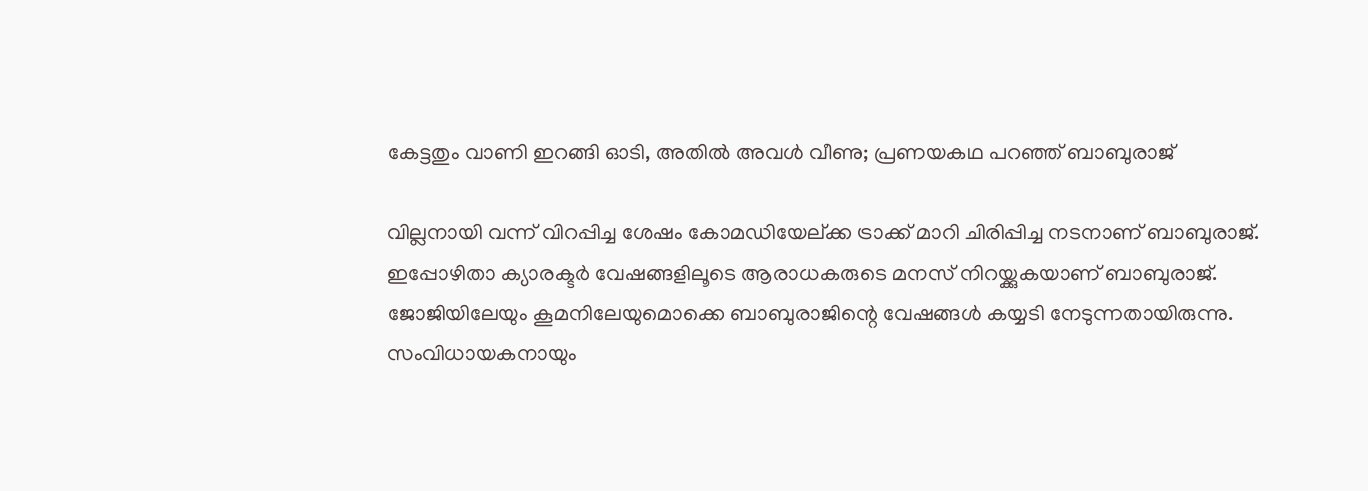കേട്ടതും വാണി ഇറങ്ങി ഓടി, അതില്‍ അവള്‍ വീണു; പ്രണയകഥ പറഞ്ഞ് ബാബുരാജ്‌

വില്ലനായി വന്ന് വിറപ്പിച്ച ശേഷം കോമഡിയേല്ക്ക ട്രാക്ക് മാറി ചിരിപ്പിച്ച നടനാണ് ബാബുരാജ്. ഇപ്പോഴിതാ ക്യാരക്ടര്‍ വേഷങ്ങളിലൂടെ ആരാധകരുടെ മനസ് നിറയ്ക്കുകയാണ് ബാബുരാജ്. ജോജിയിലേയും കൂമനിലേയുമൊക്കെ ബാബുരാജിന്റെ വേഷങ്ങള്‍ കയ്യടി നേടുന്നതായിരുന്നു. സംവിധായകനായും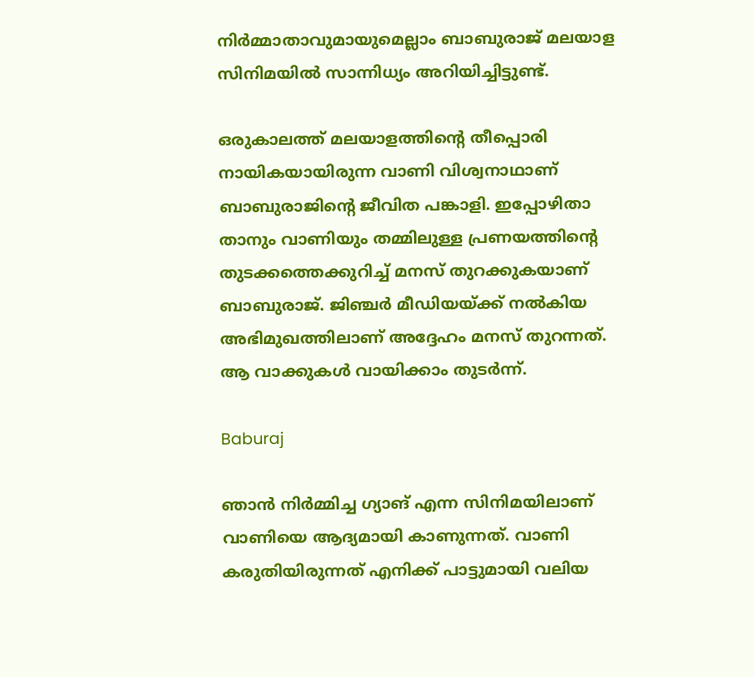നിര്‍മ്മാതാവുമായുമെല്ലാം ബാബുരാജ് മലയാള സിനിമയില്‍ സാന്നിധ്യം അറിയിച്ചിട്ടുണ്ട്.

ഒരുകാലത്ത് മലയാളത്തിന്റെ തീപ്പൊരി നായികയായിരുന്ന വാണി വിശ്വനാഥാണ് ബാബുരാജിന്റെ ജീവിത പങ്കാളി. ഇപ്പോഴിതാ താനും വാണിയും തമ്മിലുള്ള പ്രണയത്തിന്റെ തുടക്കത്തെക്കുറിച്ച് മനസ് തുറക്കുകയാണ് ബാബുരാജ്. ജിഞ്ചര്‍ മീഡിയയ്ക്ക് നല്‍കിയ അഭിമുഖത്തിലാണ് അദ്ദേഹം മനസ് തുറന്നത്. ആ വാക്കുകള്‍ വായിക്കാം തുടര്‍ന്ന്.

Baburaj

ഞാന്‍ നിര്‍മ്മിച്ച ഗ്യാങ് എന്ന സിനിമയിലാണ് വാണിയെ ആദ്യമായി കാണുന്നത്. വാണി കരുതിയിരുന്നത് എനിക്ക് പാട്ടുമായി വലിയ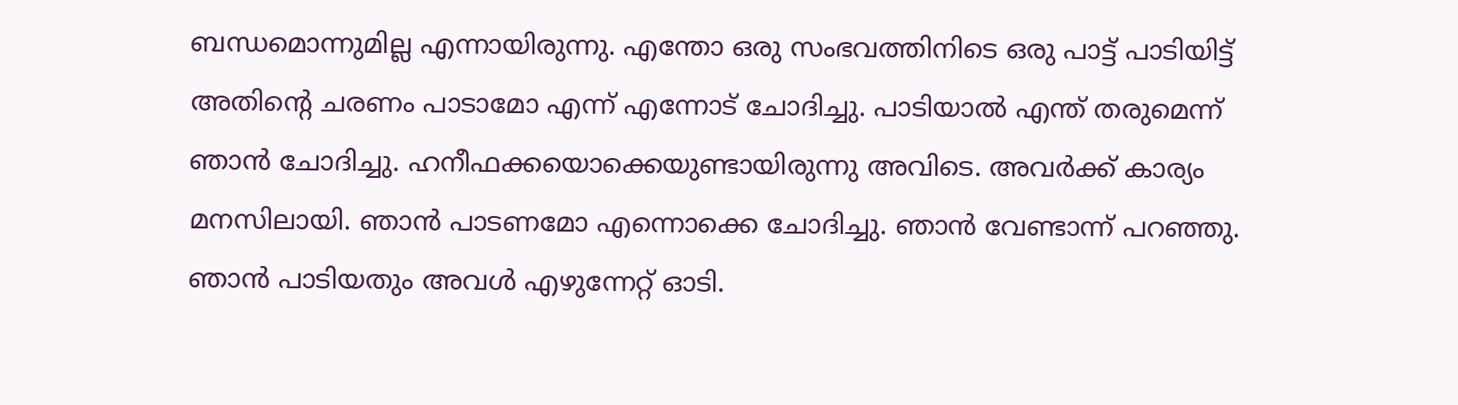ബന്ധമൊന്നുമില്ല എന്നായിരുന്നു. എന്തോ ഒരു സംഭവത്തിനിടെ ഒരു പാട്ട് പാടിയിട്ട് അതിന്റെ ചരണം പാടാമോ എന്ന് എന്നോട് ചോദിച്ചു. പാടിയാല്‍ എന്ത് തരുമെന്ന് ഞാന്‍ ചോദിച്ചു. ഹനീഫക്കയൊക്കെയുണ്ടായിരുന്നു അവിടെ. അവര്‍ക്ക് കാര്യം മനസിലായി. ഞാന്‍ പാടണമോ എന്നൊക്കെ ചോദിച്ചു. ഞാന്‍ വേണ്ടാന്ന് പറഞ്ഞു. ഞാന്‍ പാടിയതും അവള്‍ എഴുന്നേറ്റ് ഓടി.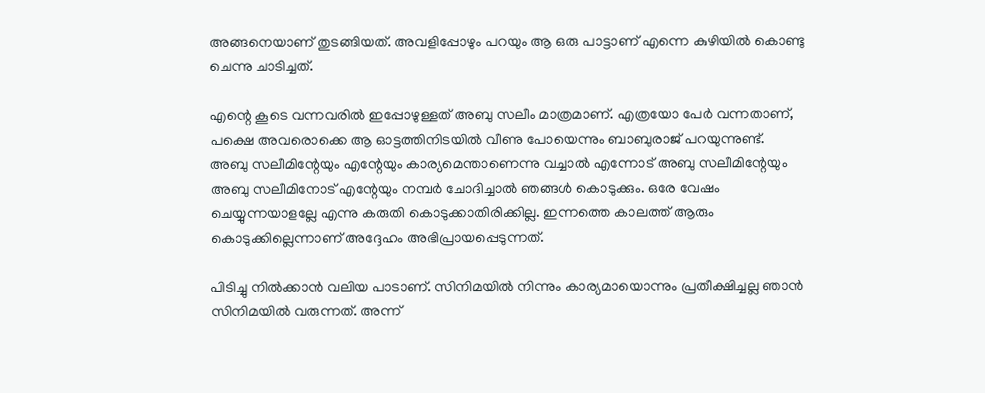അങ്ങനെയാണ് തുടങ്ങിയത്. അവളിപ്പോഴും പറയും ആ ഒരു പാട്ടാണ് എന്നെ കുഴിയില്‍ കൊണ്ടു ചെന്നു ചാടിച്ചത്.

എന്റെ കൂടെ വന്നവരില്‍ ഇപ്പോഴുള്ളത് അബു സലീം മാത്രമാണ്. എത്രയോ പേര്‍ വന്നതാണ്, പക്ഷെ അവരൊക്കെ ആ ഓട്ടത്തിനിടയില്‍ വീണു പോയെന്നും ബാബുരാജ് പറയുന്നുണ്ട്. അബു സലീമിന്റേയും എന്റേയും കാര്യമെന്താണെന്നു വച്ചാല്‍ എന്നോട് അബു സലീമിന്റേയും അബു സലീമിനോട് എന്റേയും നമ്പര്‍ ചോദിച്ചാല്‍ ഞങ്ങള്‍ കൊടുക്കും. ഒരേ വേഷം ചെയ്യുന്നയാളല്ലേ എന്നു കരുതി കൊടുക്കാതിരിക്കില്ല. ഇന്നത്തെ കാലത്ത് ആരും കൊടുക്കില്ലെന്നാണ് അദ്ദേഹം അഭിപ്രായപ്പെടുന്നത്.

പിടിച്ചു നില്‍ക്കാന്‍ വലിയ പാടാണ്. സിനിമയില്‍ നിന്നും കാര്യമായൊന്നും പ്രതീക്ഷിച്ചല്ല ഞാന്‍ സിനിമയില്‍ വരുന്നത്. അന്ന്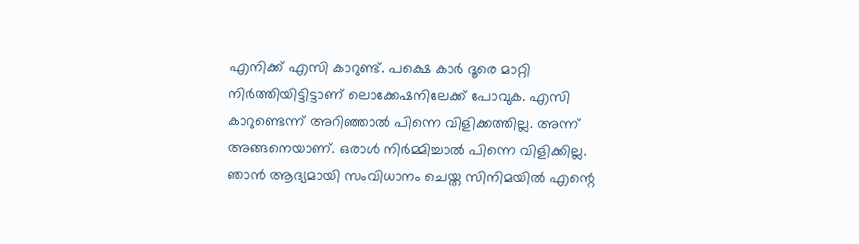എനിക്ക് എസി കാറുണ്ട്. പക്ഷെ കാര്‍ ദൂരെ മാറ്റി നിര്‍ത്തിയിട്ടിട്ടാണ് ലൊക്കേഷനിലേക്ക് പോവുക. എസി കാറുണ്ടെന്ന് അറിഞ്ഞാല്‍ പിന്നെ വിളിക്കത്തില്ല. അന്ന് അങ്ങനെയാണ്. ഒരാള്‍ നിര്‍മ്മിച്ചാല്‍ പിന്നെ വിളിക്കില്ല. ഞാന്‍ ആദ്യമായി സംവിധാനം ചെയ്ത സിനിമയില്‍ എന്റെ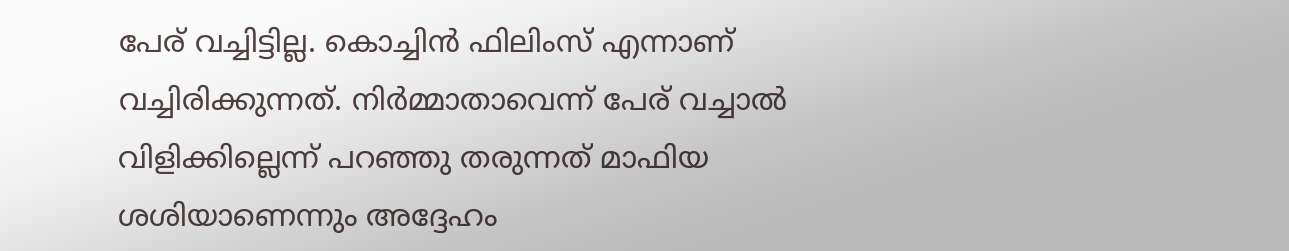പേര് വച്ചിട്ടില്ല. കൊച്ചിന്‍ ഫിലിംസ് എന്നാണ് വച്ചിരിക്കുന്നത്. നിര്‍മ്മാതാവെന്ന് പേര് വച്ചാല്‍ വിളിക്കില്ലെന്ന് പറഞ്ഞു തരുന്നത് മാഫിയ ശശിയാണെന്നും അദ്ദേഹം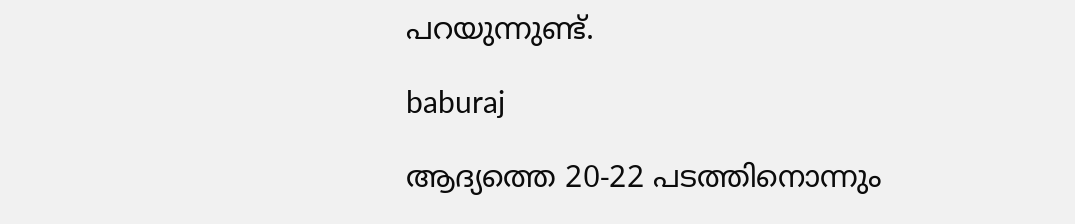പറയുന്നുണ്ട്.

baburaj

ആദ്യത്തെ 20-22 പടത്തിനൊന്നും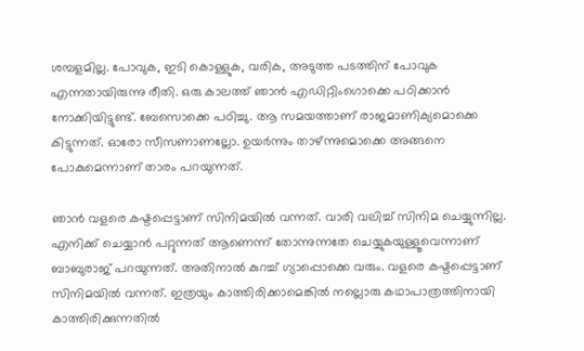ശമ്പളമില്ല. പോവുക, ഇടി കൊള്ളുക, വരിക, അടുത്ത പടത്തിന് പോവുക എന്നതായിരുന്നു രീതി. ഒരു കാലത്ത് ഞാന്‍ എഡിറ്റിംഗൊക്കെ പഠിക്കാന്‍ നോക്കിയിട്ടുണ്ട്. ബേസൊക്കെ പഠിച്ചു. ആ സമയത്താണ് രാജമാണിക്യമൊക്കെ കിട്ടുന്നത്. ഓരോ സീസണാണല്ലോ. ഉയര്‍ന്നും താഴ്ന്നുമൊക്കെ അങ്ങനെ പോകുമെന്നാണ് താരം പറയുന്നത്.

ഞാന്‍ വളരെ കഷ്ടപ്പെട്ടാണ് സിനിമയില്‍ വന്നത്. വാരി വലിച്ച് സിനിമ ചെയ്യുന്നില്ല. എനിക്ക് ചെയ്യാന്‍ പറ്റുന്നത് ആണെന്ന് തോന്നുന്നതേ ചെയ്യുകയുള്ളൂവെന്നാണ് ബാബുരാജ് പറയുന്നത്. അതിനാല്‍ കുറച്ച് ഗ്യാപ്പൊക്കെ വരും. വളരെ കഷ്ടപ്പെട്ടാണ് സിനിമയില്‍ വന്നത്. ഇത്രയും കാത്തിരിക്കാമെങ്കില്‍ നല്ലൊരു കഥാപാത്രത്തിനായി കാത്തിരിക്കുന്നതില്‍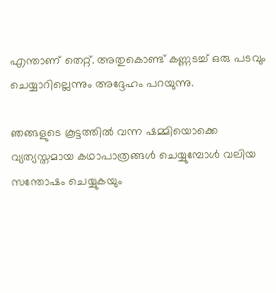എന്താണ് തെറ്റ്. അതുകൊണ്ട് കണ്ണടച്ച് ഒരു പടവും ചെയ്യാറില്ലെന്നും അദ്ദേഹം പറയുന്നു.

ഞങ്ങളുടെ കൂട്ടത്തില്‍ വന്ന ഷമ്മിയൊക്കെ വ്യത്യസ്തമായ കഥാപാത്രങ്ങള്‍ ചെയ്യുമ്പോള്‍ വലിയ സന്തോഷം ചെയ്യുകയും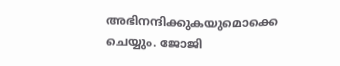അഭിനന്ദിക്കുകയുമൊക്കെ ചെയ്യും. ജോജി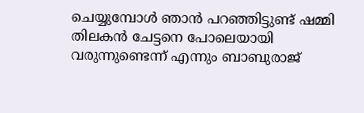ചെയ്യുമ്പോള്‍ ഞാന്‍ പറഞ്ഞിട്ടുണ്ട് ഷമ്മി തിലകന്‍ ചേട്ടനെ പോലെയായി വരുന്നുണ്ടെന്ന് എന്നും ബാബുരാജ്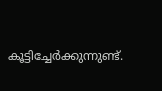കൂട്ടിച്ചേര്‍ക്കുന്നുണ്ട്.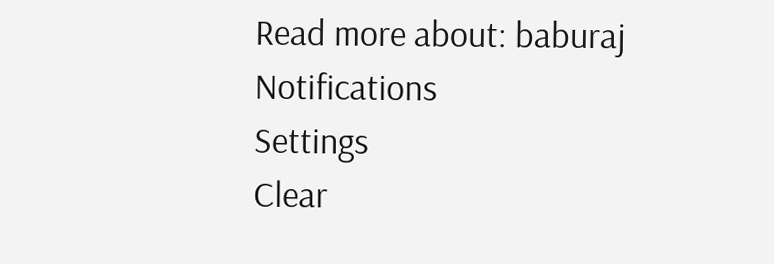Read more about: baburaj
Notifications
Settings
Clear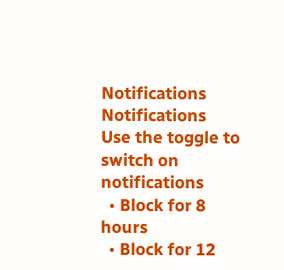Notifications
Notifications
Use the toggle to switch on notifications
  • Block for 8 hours
  • Block for 12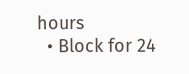hours
  • Block for 24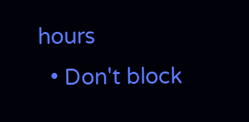hours
  • Don't block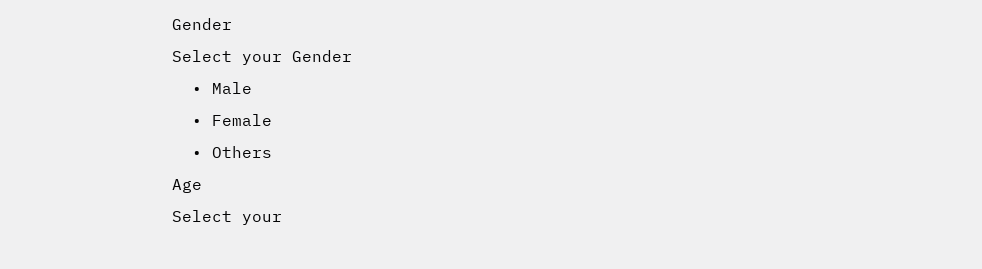Gender
Select your Gender
  • Male
  • Female
  • Others
Age
Select your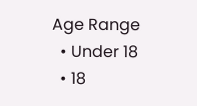Age Range
  • Under 18
  • 18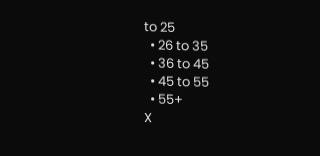to 25
  • 26 to 35
  • 36 to 45
  • 45 to 55
  • 55+
X